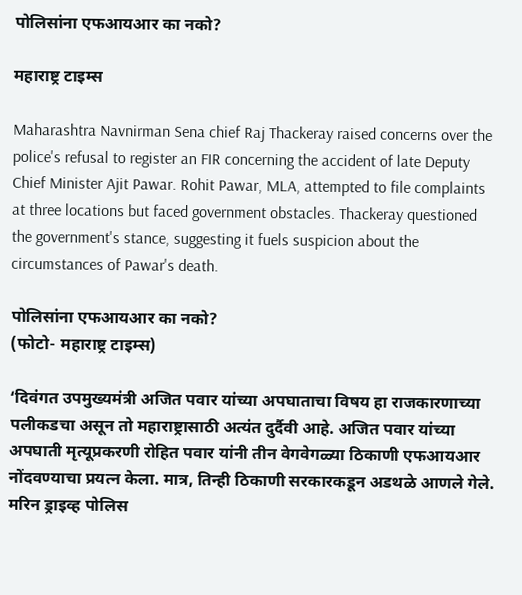पोलिसांना एफआयआर का नको?

महाराष्ट्र टाइम्स

Maharashtra Navnirman Sena chief Raj Thackeray raised concerns over the police's refusal to register an FIR concerning the accident of late Deputy Chief Minister Ajit Pawar. Rohit Pawar, MLA, attempted to file complaints at three locations but faced government obstacles. Thackeray questioned the government's stance, suggesting it fuels suspicion about the circumstances of Pawar's death.

पोलिसांना एफआयआर का नको?
(फोटो- महाराष्ट्र टाइम्स)

‘दिवंगत उपमुख्यमंत्री अजित पवार यांच्या अपघाताचा विषय हा राजकारणाच्या पलीकडचा असून तो महाराष्ट्रासाठी अत्यंत दुर्दैवी आहे. अजित पवार यांच्या अपघाती मृत्यूप्रकरणी रोहित पवार यांनी तीन वेगवेगळ्या ठिकाणी एफआयआर नोंदवण्याचा प्रयत्न केला. मात्र, तिन्ही ठिकाणी सरकारकडून अडथळे आणले गेले. मरिन ड्राइव्ह पोलिस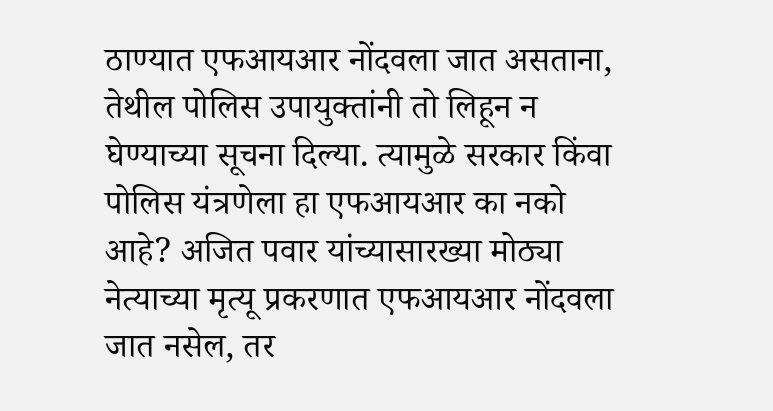ठाण्यात एफआयआर नोंदवला जात असताना, तेथील पोलिस उपायुक्तांनी तो लिहून न घेण्याच्या सूचना दिल्या. त्यामुळे सरकार किंवा पोलिस यंत्रणेला हा एफआयआर का नको आहे? अजित पवार यांच्यासारख्या मोठ्या नेत्याच्या मृत्यू प्रकरणात एफआयआर नोंदवला जात नसेल, तर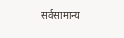सर्वसामान्य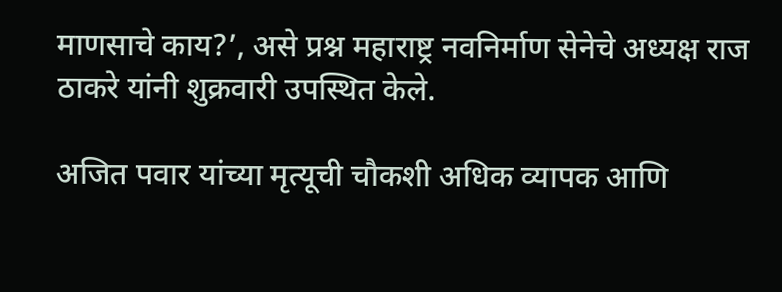माणसाचे काय?’, असे प्रश्न महाराष्ट्र नवनिर्माण सेनेचे अध्यक्ष राज ठाकरे यांनी शुक्रवारी उपस्थित केले.

अजित पवार यांच्या मृत्यूची चौकशी अधिक व्यापक आणि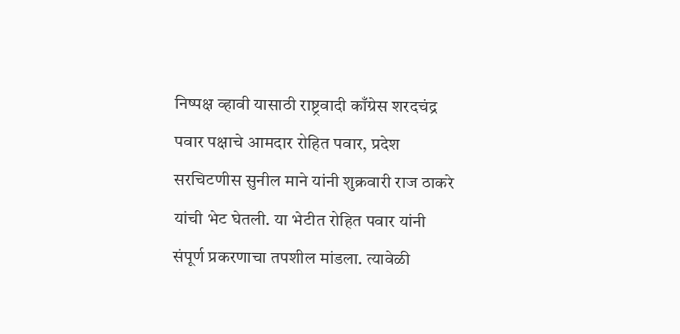निष्पक्ष व्हावी यासाठी राष्ट्रवादी काँग्रेस शरदचंद्र पवार पक्षाचे आमदार रोहित पवार, प्रदेश सरचिटणीस सुनील माने यांनी शुक्रवारी राज ठाकरे यांची भेट घेतली. या भेटीत रोहित पवार यांनी संपूर्ण प्रकरणाचा तपशील मांडला. त्यावेळी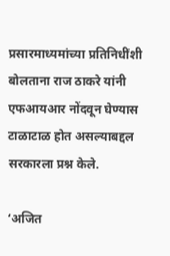प्रसारमाध्यमांच्या प्रतिनिधींशी बोलताना राज ठाकरे यांनी एफआयआर नोंदवून घेण्यास टाळाटाळ होत असल्याबद्दल सरकारला प्रश्न केले.

‘अजित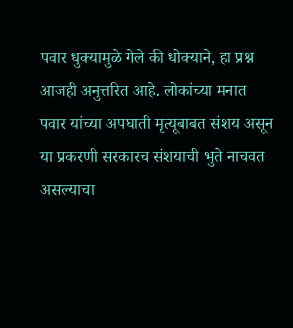पवार धुक्यामुळे गेले की धोक्याने, हा प्रश्न आजही अनुत्तरित आहे. लोकांच्या मनात पवार यांच्या अपघाती मृत्यूबाबत संशय असून या प्रकरणी सरकारच संशयाची भुते नाचवत असल्याचा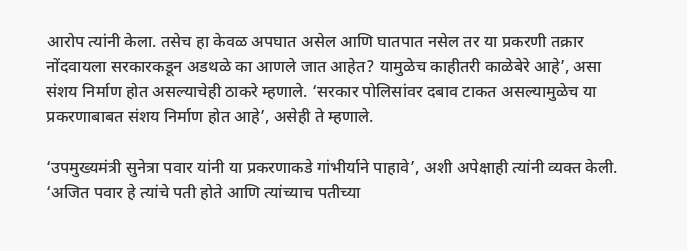आरोप त्यांनी केला. तसेच हा केवळ अपघात असेल आणि घातपात नसेल तर या प्रकरणी तक्रार नोंदवायला सरकारकडून अडथळे का आणले जात आहेत? यामुळेच काहीतरी काळेबेरे आहे’, असा संशय निर्माण होत असल्याचेही ठाकरे म्हणाले. ‘सरकार पोलिसांवर दबाव टाकत असल्यामुळेच या प्रकरणाबाबत संशय निर्माण होत आहे’, असेही ते म्हणाले.

‘उपमुख्यमंत्री सुनेत्रा पवार यांनी या प्रकरणाकडे गांभीर्याने पाहावे’, अशी अपेक्षाही त्यांनी व्यक्त केली. ‘अजित पवार हे त्यांचे पती होते आणि त्यांच्याच पतीच्या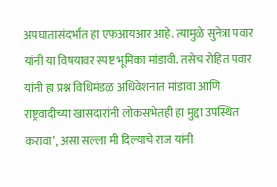अपघातासंदर्भात हा एफआयआर आहे. त्यामुळे सुनेत्रा पवार यांनी या विषयावर स्पष्ट भूमिका मांडावी. तसेच रोहित पवार यांनी हा प्रश्न विधिमंडळ अधिवेशनात मांडावा आणि राष्ट्रवादीच्या खासदारांनी लोकसभेतही हा मुद्दा उपस्थित करावा’, असा सल्ला मी दिल्याचे राज यांनी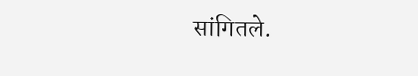सांगितले.